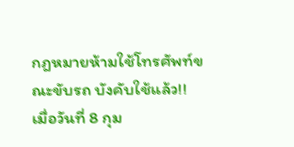กฎหมายห้ามใช้โทรศัพท์ขณะขับรถ บังคับใช้แล้ว!!
เมื่อวันที่ 8 กุม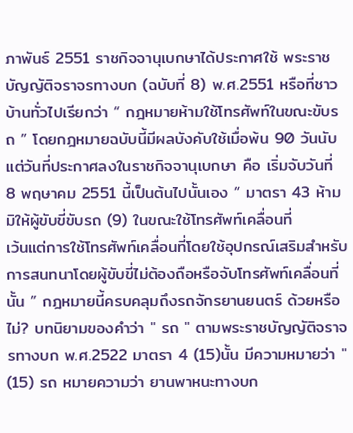ภาพันธ์ 2551 ราชกิจจานุเบกษาได้ประกาศใช้ พระราชบัญญัติจราจรทางบก (ฉบับที่ 8) พ.ศ.2551 หรือที่ชาวบ้านทั่วไปเรียกว่า “ กฎหมายห้ามใช้โทรศัพท์ในขณะขับรถ ” โดยกฎหมายฉบับนี้มีผลบังคับใช้เมื่อพ้น 90 วันนับแต่วันที่ประกาศลงในราชกิจจานุเบกษา คือ เริ่มจับวันที่ 8 พฤษาคม 2551 นี้เป็นต้นไปนั้นเอง “ มาตรา 43 ห้ามมิให้ผู้ขับขี่ขับรถ (9) ในขณะใช้โทรศัพท์เคลื่อนที่
เว้นแต่การใช้โทรศัพท์เคลื่อนที่โดยใช้อุปกรณ์เสริมสำหรับการสนทนาโดยผู้ขับขี่ไม่ต้องถือหรือจับโทรศัพท์เคลื่อนที่นั้น ” กฎหมายนี้ครบคลุมถึงรถจักรยานยนตร์ ด้วยหรือไม่? บทนิยามของคำว่า " รถ " ตามพระราชบัญญัติจราจรทางบก พ.ศ.2522 มาตรา 4 (15)นั้น มีความหมายว่า " (15) รถ หมายความว่า ยานพาหนะทางบก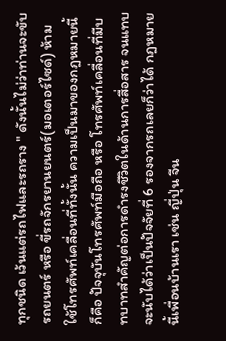ทุกชนิด เว้นแต่รถไฟและรถราง " ดังนั้นไม่ว่าท่านจะขับรถยนตร์ หรือ ขี่รถจักรยานยนตร์(มอเตอร์ไซด์) ห้ามใช้โทรศัพท์เคลื่อนที่ทั้งนั้น ความเป็นมาของกฎหมายนี้ก็คือ ปัจจุบันโทรศัพท์มือถือ หรือ โทรศัพท์เคลื่อนที่มีบทบาทสำคัญต่อการดำรงชีวิตในด้านการสื่อสาร จนแทบจะนับได้ว่าเป็นปัจจัยที่ 6 รองจากรถเลยก็ว่าได้ กฎหมายนี้เพื่อนบ้านเรา เช่น ญี่ปุ่น จีน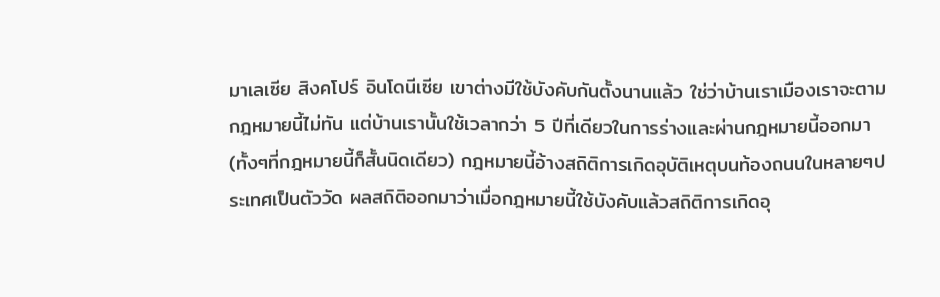มาเลเซีย สิงคโปร์ อินโดนีเซีย เขาต่างมีใช้บังคับกันตั้งนานแล้ว ใช่ว่าบ้านเราเมืองเราจะตามกฎหมายนี้ไม่ทัน แต่บ้านเรานั้นใช้เวลากว่า 5 ปีที่เดียวในการร่างและผ่านกฎหมายนี้ออกมา (ทั้งๆที่กฎหมายนี้ก็สั้นนิดเดียว) กฎหมายนี้อ้างสถิติการเกิดอุบัติเหตุบนท้องถนนในหลายๆประเทศเป็นตัววัด ผลสถิติออกมาว่าเมื่อกฎหมายนี้ใช้บังคับแล้วสถิติการเกิดอุ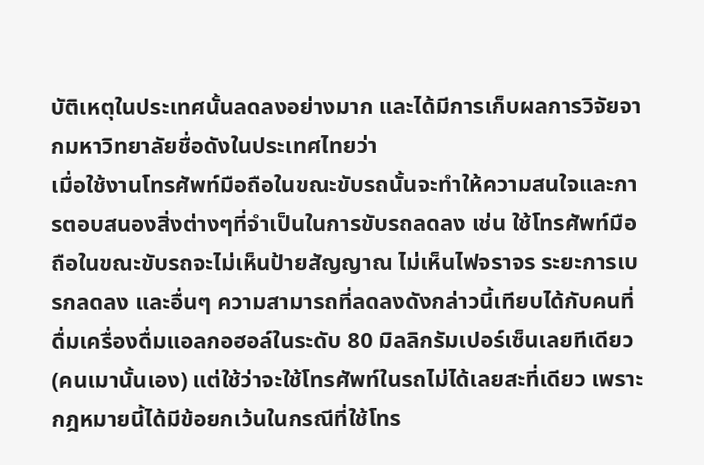บัติเหตุในประเทศนั้นลดลงอย่างมาก และได้มีการเก็บผลการวิจัยจากมหาวิทยาลัยชื่อดังในประเทศไทยว่า
เมื่อใช้งานโทรศัพท์มือถือในขณะขับรถนั้นจะทำให้ความสนใจและการตอบสนองสิ่งต่างๆที่จำเป็นในการขับรถลดลง เช่น ใช้โทรศัพท์มือถือในขณะขับรถจะไม่เห็นป้ายสัญญาณ ไม่เห็นไฟจราจร ระยะการเบรกลดลง และอื่นๆ ความสามารถที่ลดลงดังกล่าวนี้เทียบได้กับคนที่ดื่มเครื่องดื่มแอลกอฮอล์ในระดับ 80 มิลลิกรัมเปอร์เซ็นเลยทีเดียว(คนเมานั้นเอง) แต่ใช้ว่าจะใช้โทรศัพท์ในรถไม่ได้เลยสะที่เดียว เพราะกฎหมายนี้ได้มีข้อยกเว้นในกรณีที่ใช้โทร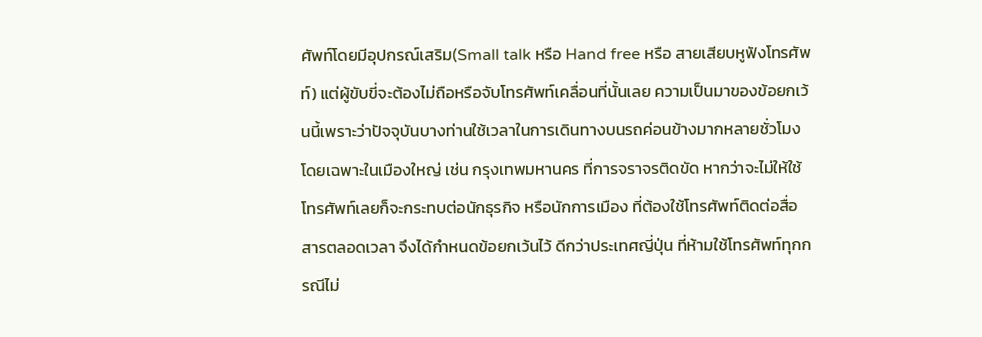ศัพท์โดยมีอุปกรณ์เสริม(Small talk หรือ Hand free หรือ สายเสียบหูฟังโทรศัพท์) แต่ผู้ขับขี่จะต้องไม่ถือหรือจับโทรศัพท์เคลื่อนที่นั้นเลย ความเป็นมาของข้อยกเว้นนี้เพราะว่าปัจจุบันบางท่านใช้เวลาในการเดินทางบนรถค่อนข้างมากหลายชั่วโมง โดยเฉพาะในเมืองใหญ่ เช่น กรุงเทพมหานคร ที่การจราจรติดขัด หากว่าจะไม่ให้ใช้โทรศัพท์เลยก็จะกระทบต่อนักธุรกิจ หรือนักการเมือง ที่ต้องใช้โทรศัพท์ติดต่อสื่อสารตลอดเวลา จึงได้กำหนดข้อยกเว้นไว้ ดีกว่าประเทศญี่ปุ่น ที่ห้ามใช้โทรศัพท์ทุกกรณีไม่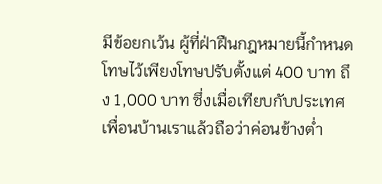มีข้อยกเว้น ผู้ที่ฝ่าฝืนกฎหมายนี้กำหนดโทษไว้เพียงโทษปรับตั้งแต่ 400 บาท ถึง 1,000 บาท ซึ่งเมื่อเทียบกับประเทศเพื่อนบ้านเราแล้วถือว่าค่อนข้างต่ำ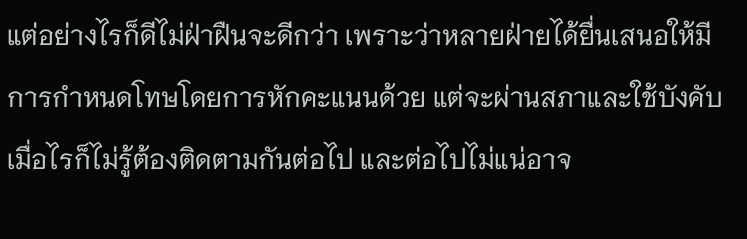แต่อย่างไรก็ดีไม่ฝ่าฝืนจะดีกว่า เพราะว่าหลายฝ่ายได้ยื่นเสนอให้มีการกำหนดโทษโดยการหักคะแนนด้วย แต่จะผ่านสภาและใช้บังคับเมื่อไรก็ไม่รู้ต้องติดตามกันต่อไป และต่อไปไม่แน่อาจ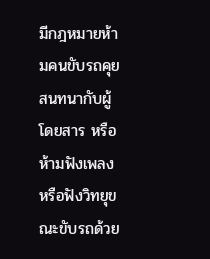มีกฎหมายห้ามคนขับรถคุยสนทนากับผู้โดยสาร หรือ ห้ามฟังเพลงหรือฟังวิทยุขณะขับรถด้วย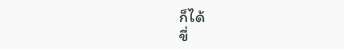ก็ได้
ขี่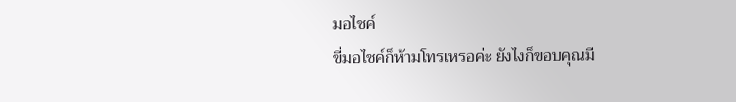มอไชค์
ขี่มอไชค์ก็ห้ามโทรเหรอค่ะ ยังไงก็ขอบคุณมี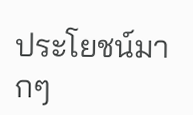ประโยชน์มากๆ